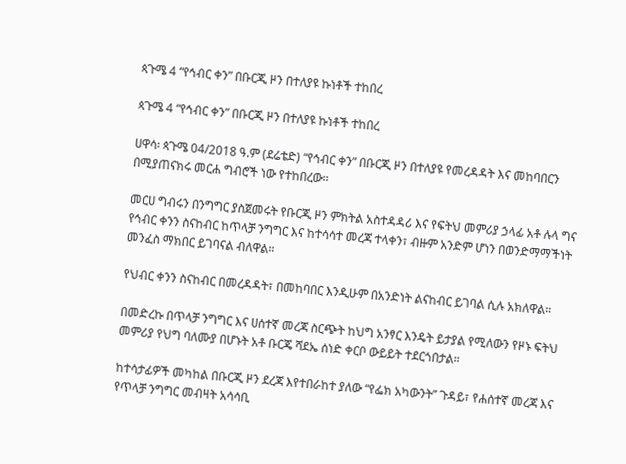ጳጉሜ 4 “የኅብር ቀን” በቡርጂ ዞን በተለያዩ ኩነቶች ተከበረ

ጳጉሜ 4 “የኅብር ቀን” በቡርጂ ዞን በተለያዩ ኩነቶች ተከበረ

ሀዋሳ፡ ጳጉሜ 04/2018 ዓ.ም (ደሬቴድ) “የኅብር ቀን” በቡርጂ ዞን በተለያዩ የመረዳዳት እና መከባበርን በሚያጠናክሩ መርሐ ግብሮች ነው የተከበረው።

መርሀ ግብሩን በንግግር ያስጀመሩት የቡርጂ ዞን ምክትል አስተዳዳሪ እና የፍትህ መምሪያ ኃላፊ አቶ ሉላ ግና የኅብር ቀንን ስናከብር ከጥላቻ ንግግር እና ከተሳሳተ መረጃ ተላቀን፣ ብዙም አንድም ሆነን በወንድማማችነት መንፈስ ማክበር ይገባናል ብለዋል።

የህብር ቀንን ስናከብር በመረዳዳት፣ በመከባበር እንዲሁም በአንድነት ልናከብር ይገባል ሲሉ አክለዋል።

በመድረኩ በጥላቻ ንግግር እና ሀሰተኛ መረጃ ስርጭት ከህግ አንፃር እንዴት ይታያል የሚለውን የዞኑ ፍትህ መምሪያ የህግ ባለሙያ በሆኑት አቶ ቡርጄ ሻደኤ ሰነድ ቀርቦ ውይይት ተደርጎበታል።

ከተሳታፊዎች መካከል በቡርጂ ዞን ደረጃ እየተበራከተ ያለው “የፌክ አካውንት” ጉዳይ፣ የሐሰተኛ መረጃ እና የጥላቻ ንግግር መብዛት አሳሳቢ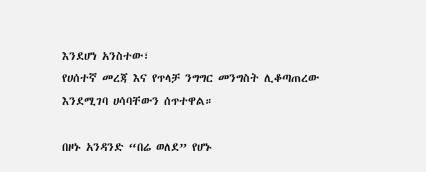እንደሆነ አንስተው፣
የሀሰተኛ መረጃ እና የጥላቻ ንግግር መንግስት ሊቆጣጠረው እንደሚገባ ሀሳባቸውን ሰጥተዋል።

በዞኑ አንዳንድ “በሬ ወለደ” የሆኑ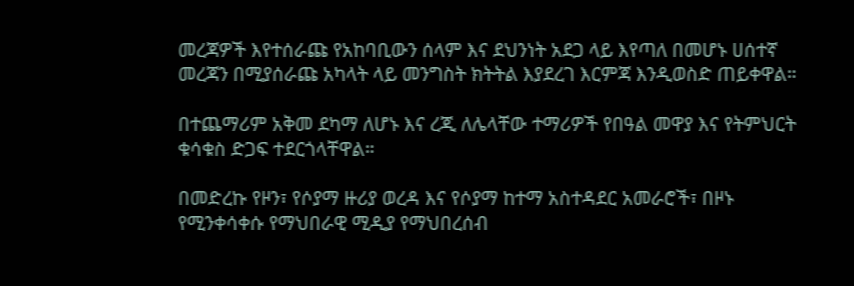መረጃዎች እየተሰራጩ የአከባቢውን ሰላም እና ደህንነት አደጋ ላይ እየጣለ በመሆኑ ሀሰተኛ መረጃን በሚያሰራጩ አካላት ላይ መንግስት ክትትል እያደረገ እርምጃ እንዲወስድ ጠይቀዋል።

በተጨማሪም አቅመ ደካማ ለሆኑ እና ረጂ ለሌላቸው ተማሪዎች የበዓል መዋያ እና የትምህርት ቁሳቁስ ድጋፍ ተደርጎላቸዋል።

በመድረኩ የዞን፣ የሶያማ ዙሪያ ወረዳ እና የሶያማ ከተማ አስተዳደር አመራሮች፣ በዞኑ የሚንቀሳቀሱ የማህበራዊ ሚዲያ የማህበረሰብ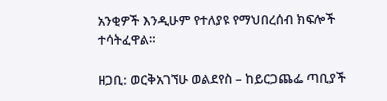አንቂዎች እንዲሁም የተለያዩ የማህበረሰብ ክፍሎች ተሳትፈዋል።

ዘጋቢ: ወርቅአገኘሁ ወልደየስ – ከይርጋጨፌ ጣቢያች